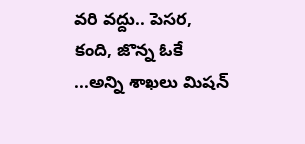వరి వద్దు.. పెసర, కంది, జొన్న ఓకే ...అన్ని శాఖలు మిషన్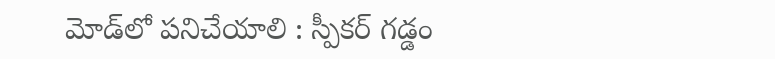మోడ్‌‌‌‌‌‌‌‌లో పనిచేయాలి : స్పీకర్ గడ్డం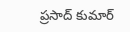ప్రసాద్ కుమార్